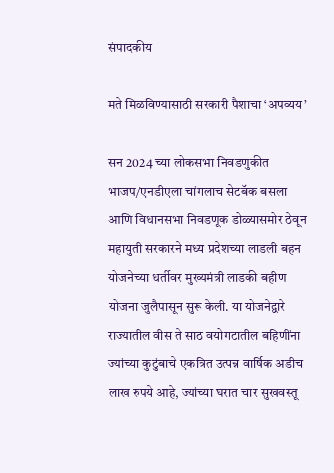संपादकीय

मते मिळविण्यासाठी सरकारी पैशाचा ‘अपव्यय’

सन 2024 च्या लोकसभा निवडणुकीत भाजप/एनडीएला चांगलाच सेटबॅक बसला आणि विधानसभा निवडणूक डोळ्यासमोर ठेवून महायुती सरकारने मध्य प्रदेशच्या लाडली बहन योजनेच्या धर्तीवर मुख्यमंत्री लाडकी बहीण योजना जुलैपासून सुरू केली. या योजनेद्वारे राज्यातील वीस ते साठ वयोगटातील बहिणींना ज्यांच्या कुटुंबाचे एकत्रित उत्पन्न वार्षिक अडीच लाख रुपये आहे, ज्यांच्या घरात चार सुखवस्तू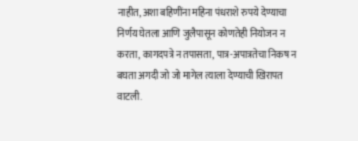नाहीत, अशा बहिणींना महिना पंधराशे रुपये देण्याचा निर्णय घेतला आणि जुलैपासून कोणतेही नियोजन न करता, कागदपत्रे न तपासता, पात्र-अपात्रतेचा निकष न बघता अगदी जो जो मागेल त्याला देण्याची खिरापत वाटली.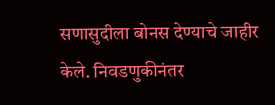सणासुदीला बोनस देण्याचे जाहीर केले. निवडणुकीनंतर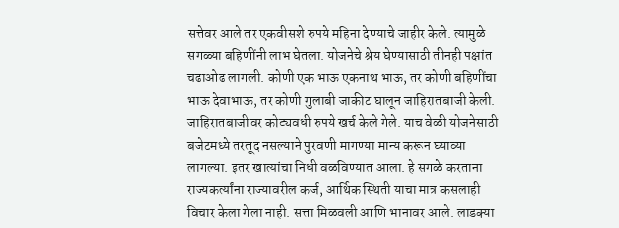सत्तेवर आले तर एकवीसशे रुपये महिना देण्याचे जाहीर केले. त्यामुळे सगळ्या बहिणींनी लाभ घेतला. योजनेचे श्रेय घेण्यासाठी तीनही पक्षांत चढाओढ लागली. कोणी एक भाऊ एकनाथ भाऊ, तर कोणी बहिणींचा भाऊ देवाभाऊ, तर कोणी गुलाबी जाकीट घालून जाहिरातबाजी केली. जाहिरातबाजीवर कोट्यवधी रुपये खर्च केले गेले. याच वेळी योजनेसाठी बजेटमध्ये तरतूद नसल्याने पुरवणी मागण्या मान्य करून घ्याव्या लागल्या. इतर खात्यांचा निधी वळविण्यात आला. हे सगळे करताना राज्यकर्त्यांना राज्यावरील कर्ज, आर्थिक स्थिती याचा मात्र कसलाही विचार केला गेला नाही. सत्ता मिळवली आणि भानावर आले. लाडक्या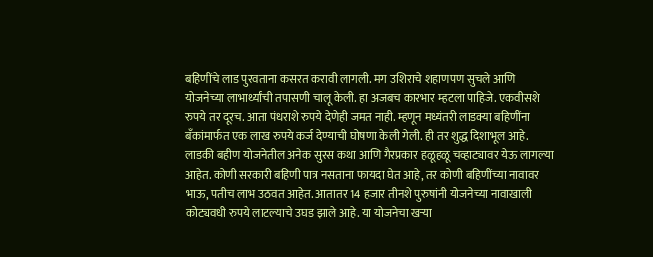बहिणींचे लाड पुरवताना कसरत करावी लागली. मग उशिराचे शहाणपण सुचले आणि योजनेच्या लाभार्थ्यांची तपासणी चालू केली. हा अजबच कारभार म्हटला पाहिजे. एकवीसशे रुपये तर दूरच. आता पंधराशे रुपये देणेही जमत नाही. म्हणून मध्यंतरी लाडक्या बहिणींना बँकांमार्फत एक लाख रुपये कर्ज देण्याची घोषणा केली गेली. ही तर शुद्ध दिशाभूल आहे.
लाडकी बहीण योजनेतील अनेक सुरस कथा आणि गैरप्रकार हळूहळू चव्हाट्यावर येऊ लागल्या आहेत. कोणी सरकारी बहिणी पात्र नसताना फायदा घेत आहे, तर कोणी बहिणींच्या नावावर भाऊ, पतीच लाभ उठवत आहेत. आतातर 14 हजार तीनशे पुरुषांनी योजनेच्या नावाखाली कोट्यवधी रुपये लाटल्याचे उघड झाले आहे. या योजनेचा खर्‍या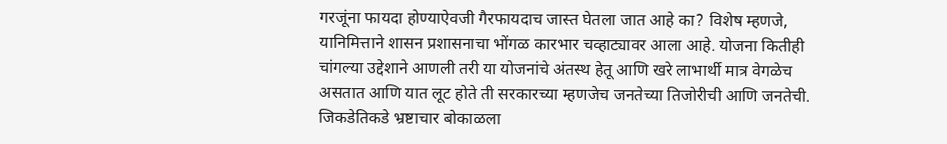गरजूंना फायदा होण्याऐवजी गैरफायदाच जास्त घेतला जात आहे का? विशेष म्हणजे, यानिमित्ताने शासन प्रशासनाचा भोंगळ कारभार चव्हाट्यावर आला आहे. योजना कितीही चांगल्या उद्देशाने आणली तरी या योजनांचे अंतस्थ हेतू आणि खरे लाभार्थी मात्र वेगळेच असतात आणि यात लूट होते ती सरकारच्या म्हणजेच जनतेच्या तिजोरीची आणि जनतेची. जिकडेतिकडे भ्रष्टाचार बोकाळला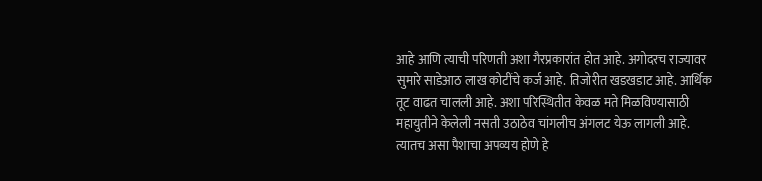आहे आणि त्याची परिणती अशा गैरप्रकारांत होत आहे. अगोदरच राज्यावर सुमारे साडेआठ लाख कोटींचे कर्ज आहे. तिजोरीत खडखडाट आहे. आर्थिक तूट वाढत चालली आहे. अशा परिस्थितीत केवळ मते मिळविण्यासाठी महायुतीने केलेली नसती उठाठेव चांगलीच अंगलट येऊ लागली आहे. त्यातच असा पैशाचा अपव्यय होणे हे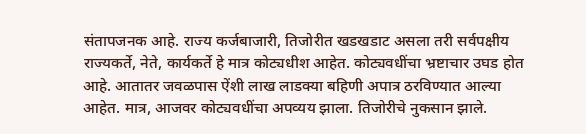संतापजनक आहे. राज्य कर्जबाजारी, तिजोरीत खडखडाट असला तरी सर्वपक्षीय राज्यकर्ते, नेते, कार्यकर्ते हे मात्र कोट्यधीश आहेत. कोट्यवधींचा भ्रष्टाचार उघड होत आहे. आतातर जवळपास ऐंशी लाख लाडक्या बहिणी अपात्र ठरविण्यात आल्या आहेत. मात्र, आजवर कोट्यवधींचा अपव्यय झाला. तिजोरीचे नुकसान झाले.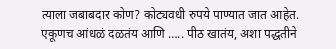त्याला जबाबदार कोण? कोट्यवधी रुपये पाण्यात जात आहेत. एकूणच आंधळं दळतंय आणि ….. पीठ खातंय, अशा पद्धतीने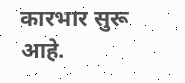कारभार सुरू आहे.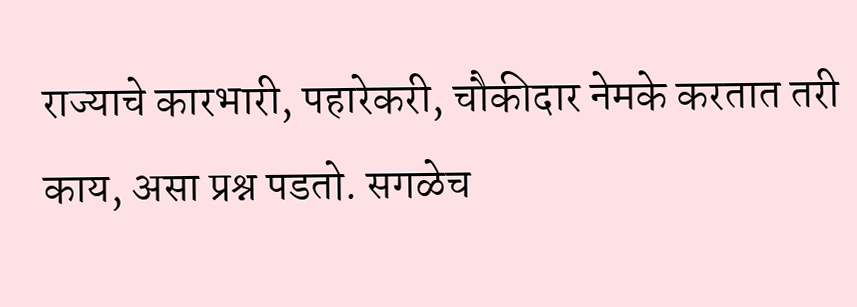राज्याचे कारभारी, पहारेकरी, चौकीदार नेमके करतात तरी काय, असा प्रश्न पडतो. सगळेच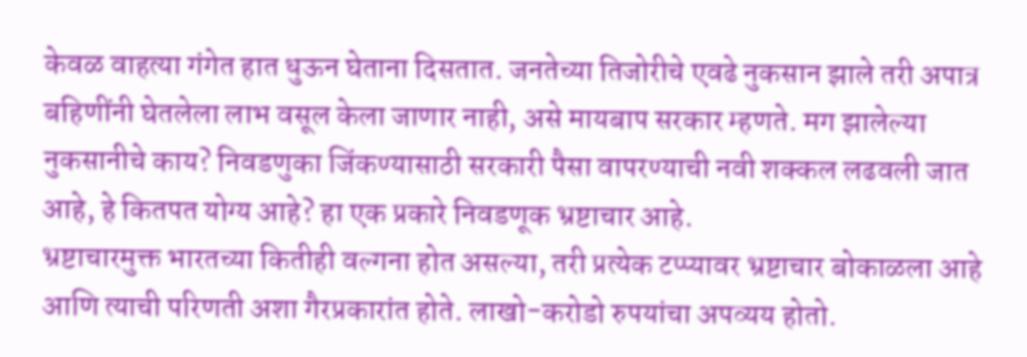केवळ वाहत्या गंगेत हात धुऊन घेताना दिसतात. जनतेच्या तिजोरीचे एवढे नुकसान झाले तरी अपात्र बहिणींनी घेतलेला लाभ वसूल केला जाणार नाही, असे मायबाप सरकार म्हणते. मग झालेल्या नुकसानीचे काय? निवडणुका जिंकण्यासाठी सरकारी पैसा वापरण्याची नवी शक्कल लढवली जात आहे, हे कितपत योग्य आहे? हा एक प्रकारे निवडणूक भ्रष्टाचार आहे.
भ्रष्टाचारमुक्त भारतच्या कितीही वल्गना होत असल्या, तरी प्रत्येक टप्प्यावर भ्रष्टाचार बोकाळला आहे आणि त्याची परिणती अशा गैरप्रकारांत होते. लाखो-करोडो रुपयांचा अपव्यय होतो.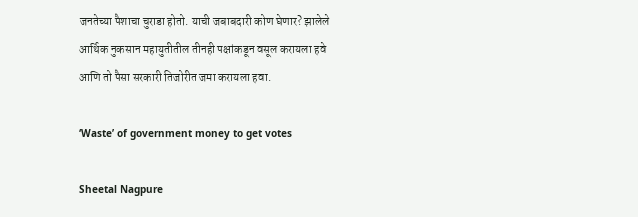जनतेच्या पैशाचा चुराडा होतो. याची जबाबदारी कोण घेणार? झालेले आर्थिक नुकसान महायुतीतील तीनही पक्षांकडून वसूल करायला हवे आणि तो पैसा सरकारी तिजोरीत जमा करायला हवा.

‘Waste’ of government money to get votes

Sheetal Nagpure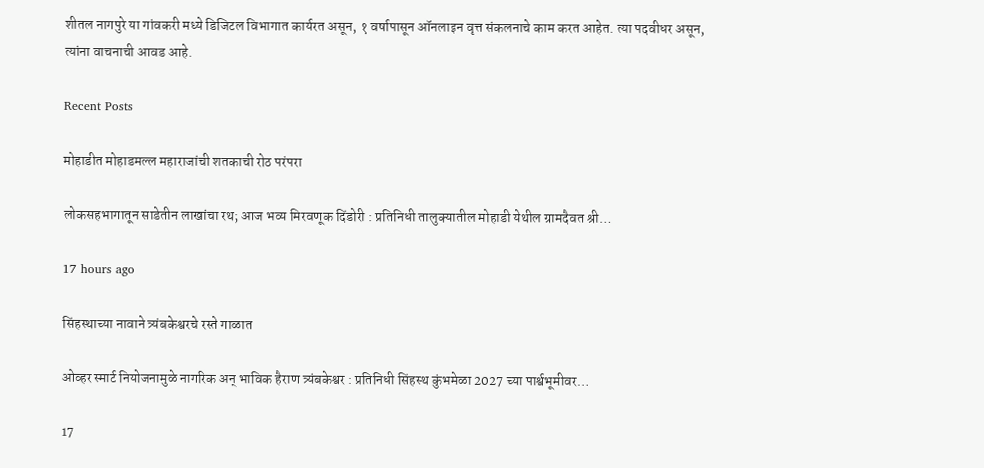शीतल नागपुरे या गांवकरी मध्ये डिजिटल विभागात कार्यरत असून, १ वर्षापासून ऑनलाइन वृत्त संकलनाचे काम करत आहेत. त्या पदवीधर असून, त्यांना वाचनाची आवड आहे.

Recent Posts

मोहाडीत मोहाडमल्ल महाराजांची शतकाची रोठ परंपरा

लोकसहभागातून साडेतीन लाखांचा रथ; आज भव्य मिरवणूक दिंडोरी : प्रतिनिधी तालुक्यातील मोहाडी येथील ग्रामदैवत श्री…

17 hours ago

सिंहस्थाच्या नावाने त्र्यंबकेश्वरचे रस्ते गाळात

ओव्हर स्मार्ट नियोजनामुळे नागरिक अन् भाविक हैराण त्र्यंबकेश्वर : प्रतिनिधी सिंहस्थ कुंभमेळा 2027 च्या पार्श्वभूमीवर…

17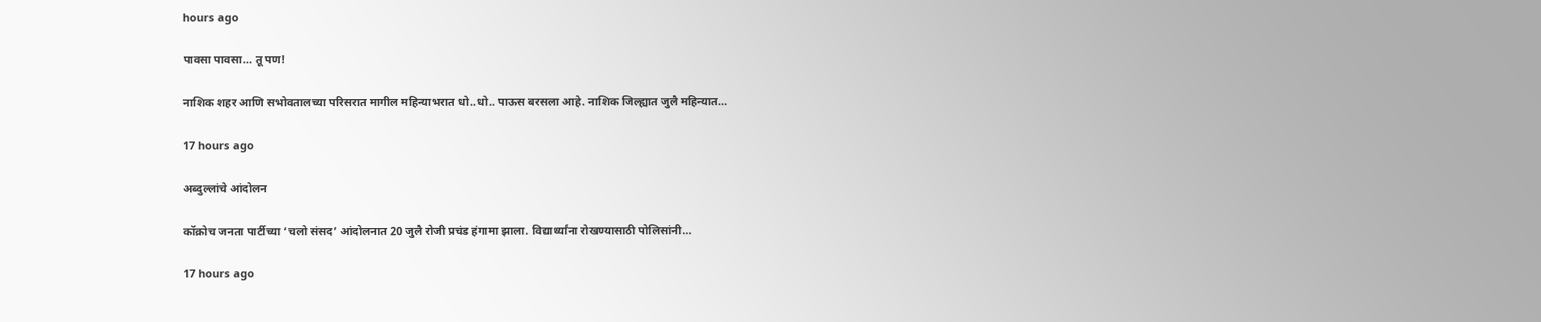hours ago

पावसा पावसा… तू पण!

नाशिक शहर आणि सभोवतालच्या परिसरात मागील महिन्याभरात धो..धो.. पाऊस बरसला आहे. नाशिक जिल्ह्यात जुलै महिन्यात…

17 hours ago

अब्दुल्लांचे आंदोलन

कॉक्रोच जनता पार्टीच्या ‘चलो संसद’ आंदोलनात 20 जुलै रोजी प्रचंड हंगामा झाला. विद्यार्थ्यांना रोखण्यासाठी पोलिसांनी…

17 hours ago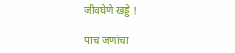जीवघेणे खड्डे !

पाच जणांचा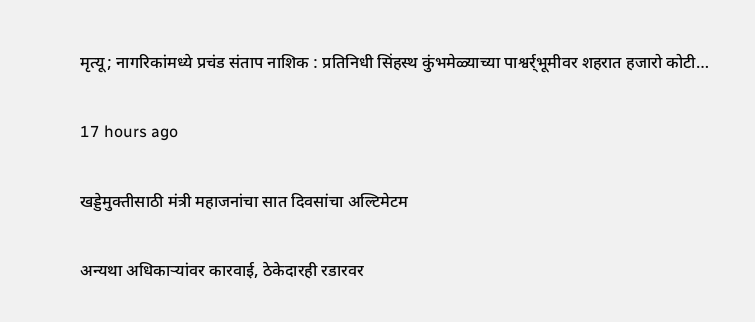मृत्यू; नागरिकांमध्ये प्रचंड संताप नाशिक : प्रतिनिधी सिंहस्थ कुंभमेळ्याच्या पाश्वर्र्भूमीवर शहरात हजारो कोटी…

17 hours ago

खड्डेमुक्तीसाठी मंत्री महाजनांचा सात दिवसांचा अल्टिमेटम

अन्यथा अधिकार्‍यांवर कारवाई, ठेकेदारही रडारवर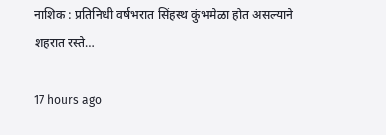नाशिक : प्रतिनिधी वर्षभरात सिंहस्थ कुंभमेळा होत असल्याने शहरात रस्ते…

17 hours ago